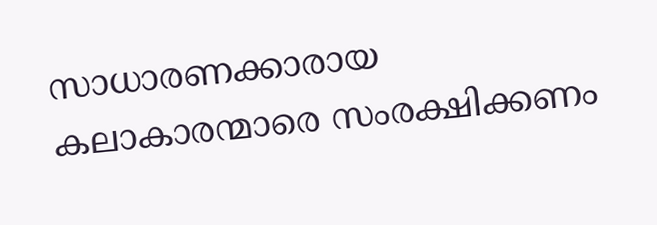സാധാരണക്കാരായ കലാകാരന്മാരെ സംരക്ഷിക്കണം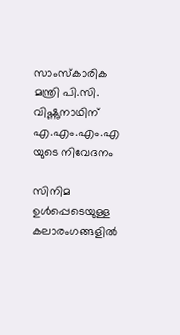സാംസ്കാരിക മന്ത്രി പി.സി. വിഷ്ണുനാഥിന് എ.എം.എം.എ യുടെ നിവേദനം

സിനിമ ഉൾപ്പെടെയുള്ള കലാരംഗങ്ങളിൽ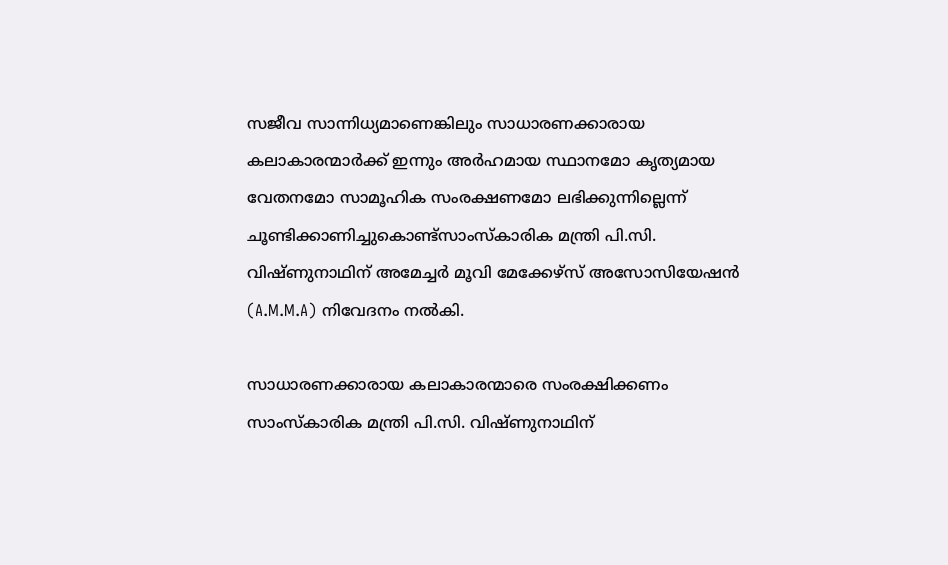സജീവ സാന്നിധ്യമാണെങ്കിലും സാധാരണക്കാരായ കലാകാരന്മാർക്ക് ഇന്നും അർഹമായ സ്ഥാനമോ കൃത്യമായ വേതനമോ സാമൂഹിക സംരക്ഷണമോ ലഭിക്കുന്നില്ലെന്ന് ചൂണ്ടിക്കാണിച്ചുകൊണ്ട്സാംസ്കാരിക മന്ത്രി പി.സി. വിഷ്ണുനാഥിന് അമേച്ചർ മൂവി മേക്കേഴ്സ് അസോസിയേഷൻ (A.M.M.A) നിവേദനം നൽകി.

സാധാരണക്കാരായ കലാകാരന്മാരെ സംരക്ഷിക്കണം സാംസ്കാരിക മന്ത്രി പി.സി. വിഷ്ണുനാഥിന്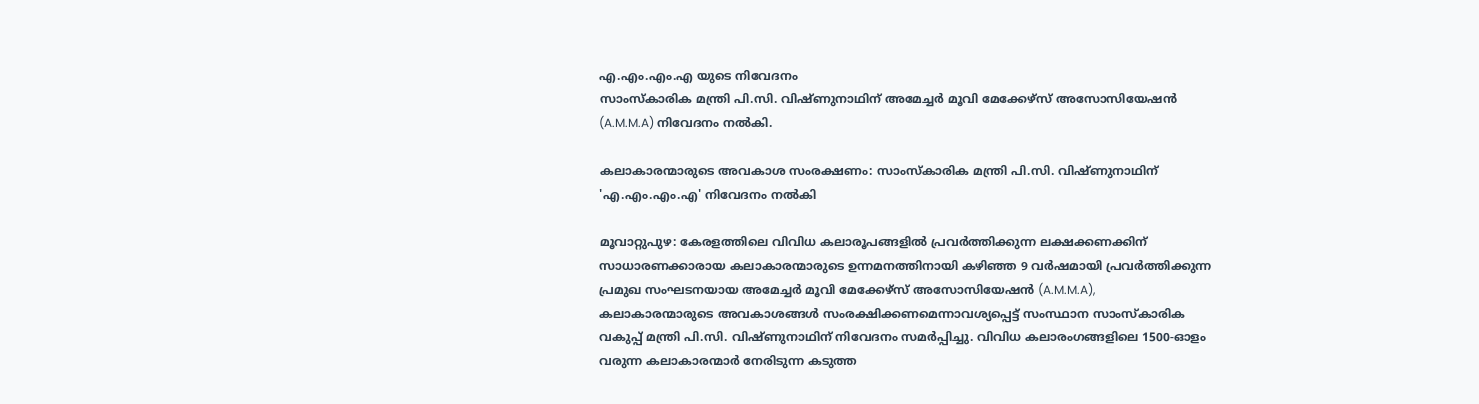എ.എം.എം.എ യുടെ നിവേദനം
സാംസ്കാരിക മന്ത്രി പി.സി. വിഷ്ണുനാഥിന് അമേച്ചർ മൂവി മേക്കേഴ്സ് അസോസിയേഷൻ (A.M.M.A) നിവേദനം നൽകി.

കലാകാരന്മാരുടെ അവകാശ സംരക്ഷണം: സാംസ്കാരിക മന്ത്രി പി.സി. വിഷ്ണുനാഥിന് 'എ.എം.എം.എ' നിവേദനം നൽകി

മൂവാറ്റുപുഴ: കേരളത്തിലെ വിവിധ കലാരൂപങ്ങളിൽ പ്രവർത്തിക്കുന്ന ലക്ഷക്കണക്കിന് സാധാരണക്കാരായ കലാകാരന്മാരുടെ ഉന്നമനത്തിനായി കഴിഞ്ഞ 9 വർഷമായി പ്രവർത്തിക്കുന്ന പ്രമുഖ സംഘടനയായ അമേച്ചർ മൂവി മേക്കേഴ്സ് അസോസിയേഷൻ (A.M.M.A), കലാകാരന്മാരുടെ അവകാശങ്ങൾ സംരക്ഷിക്കണമെന്നാവശ്യപ്പെട്ട് സംസ്ഥാന സാംസ്കാരിക വകുപ്പ് മന്ത്രി പി.സി. വിഷ്ണുനാഥിന് നിവേദനം സമർപ്പിച്ചു. വിവിധ കലാരംഗങ്ങളിലെ 1500-ഓളം വരുന്ന കലാകാരന്മാർ നേരിടുന്ന കടുത്ത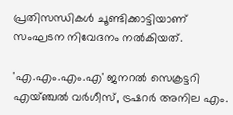പ്രതിസന്ധികൾ ചൂണ്ടിക്കാട്ടിയാണ് സംഘടന നിവേദനം നൽകിയത്.

'എ.എം.എം.എ' ജനറൽ സെക്രട്ടറി എയ്ഞ്ചൽ വർഗീസ്, ട്രഷറർ അനില എം.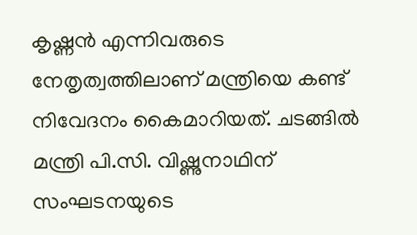കൃഷ്ണൻ എന്നിവരുടെ നേതൃത്വത്തിലാണ് മന്ത്രിയെ കണ്ട് നിവേദനം കൈമാറിയത്. ചടങ്ങിൽ മന്ത്രി പി.സി. വിഷ്ണുനാഥിന് സംഘടനയുടെ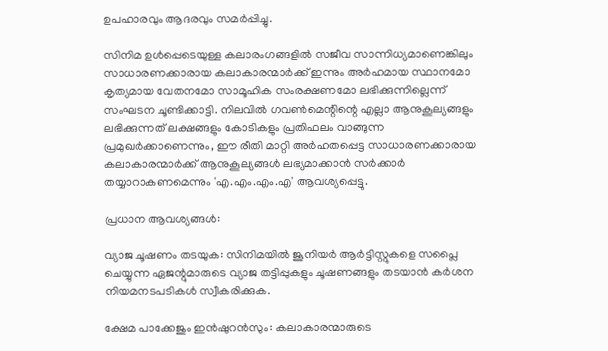ഉപഹാരവും ആദരവും സമർപ്പിച്ചു.

സിനിമ ഉൾപ്പെടെയുള്ള കലാരംഗങ്ങളിൽ സജീവ സാന്നിധ്യമാണെങ്കിലും സാധാരണക്കാരായ കലാകാരന്മാർക്ക് ഇന്നും അർഹമായ സ്ഥാനമോ കൃത്യമായ വേതനമോ സാമൂഹിക സംരക്ഷണമോ ലഭിക്കുന്നില്ലെന്ന് സംഘടന ചൂണ്ടിക്കാട്ടി. നിലവിൽ ഗവൺമെന്റിന്റെ എല്ലാ ആനുകൂല്യങ്ങളും ലഭിക്കുന്നത് ലക്ഷങ്ങളും കോടികളും പ്രതിഫലം വാങ്ങുന്ന പ്രമുഖർക്കാണെന്നും, ഈ രീതി മാറ്റി അർഹതപ്പെട്ട സാധാരണക്കാരായ കലാകാരന്മാർക്ക് ആനുകൂല്യങ്ങൾ ലഭ്യമാക്കാൻ സർക്കാർ തയ്യാറാകണമെന്നും 'എ.എം.എം.എ' ആവശ്യപ്പെട്ടു.

പ്രധാന ആവശ്യങ്ങൾ:

വ്യാജ ചൂഷണം തടയുക: സിനിമയിൽ ജൂനിയർ ആർട്ടിസ്റ്റുകളെ സപ്ലൈ ചെയ്യുന്ന ഏജന്റുമാരുടെ വ്യാജ തട്ടിപ്പുകളും ചൂഷണങ്ങളും തടയാൻ കർശന നിയമനടപടികൾ സ്വീകരിക്കുക.

ക്ഷേമ പാക്കേജും ഇൻഷുറൻസും: കലാകാരന്മാരുടെ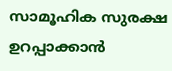സാമൂഹിക സുരക്ഷ ഉറപ്പാക്കാൻ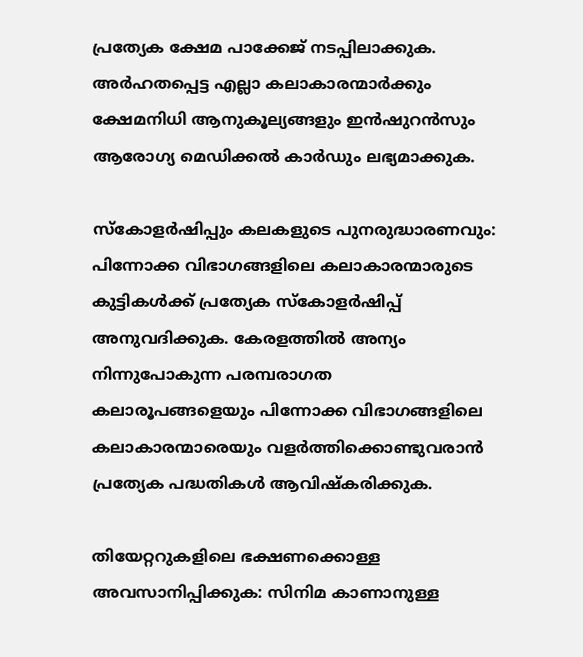പ്രത്യേക ക്ഷേമ പാക്കേജ് നടപ്പിലാക്കുക. അർഹതപ്പെട്ട എല്ലാ കലാകാരന്മാർക്കും ക്ഷേമനിധി ആനുകൂല്യങ്ങളും ഇൻഷുറൻസും ആരോഗ്യ മെഡിക്കൽ കാർഡും ലഭ്യമാക്കുക.

സ്കോളർഷിപ്പും കലകളുടെ പുനരുദ്ധാരണവും: പിന്നോക്ക വിഭാഗങ്ങളിലെ കലാകാരന്മാരുടെ കുട്ടികൾക്ക് പ്രത്യേക സ്കോളർഷിപ്പ് അനുവദിക്കുക. കേരളത്തിൽ അന്യം നിന്നുപോകുന്ന പരമ്പരാഗത കലാരൂപങ്ങളെയും പിന്നോക്ക വിഭാഗങ്ങളിലെ കലാകാരന്മാരെയും വളർത്തിക്കൊണ്ടുവരാൻ പ്രത്യേക പദ്ധതികൾ ആവിഷ്കരിക്കുക.

തിയേറ്ററുകളിലെ ഭക്ഷണക്കൊള്ള അവസാനിപ്പിക്കുക: സിനിമ കാണാനുള്ള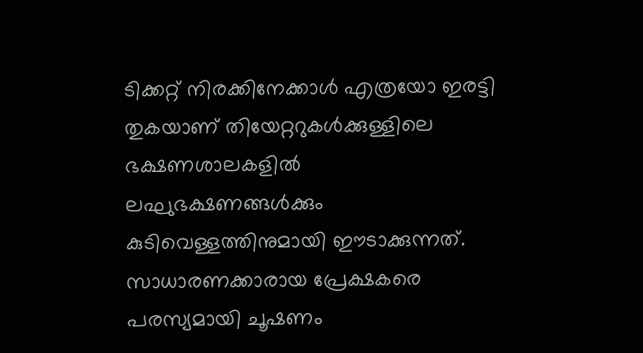ടിക്കറ്റ് നിരക്കിനേക്കാൾ എത്രയോ ഇരട്ടി തുകയാണ് തിയേറ്ററുകൾക്കുള്ളിലെ ഭക്ഷണശാലകളിൽ ലഘുഭക്ഷണങ്ങൾക്കും കുടിവെള്ളത്തിനുമായി ഈടാക്കുന്നത്. സാധാരണക്കാരായ പ്രേക്ഷകരെ പരസ്യമായി ചൂഷണം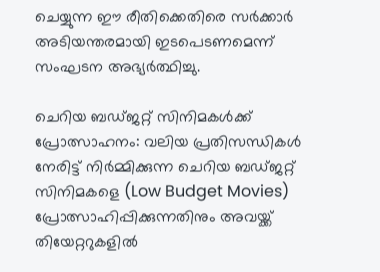ചെയ്യുന്ന ഈ രീതിക്കെതിരെ സർക്കാർ അടിയന്തരമായി ഇടപെടണമെന്ന് സംഘടന അഭ്യർത്ഥിച്ചു.

ചെറിയ ബഡ്ജറ്റ് സിനിമകൾക്ക് പ്രോത്സാഹനം: വലിയ പ്രതിസന്ധികൾ നേരിട്ട് നിർമ്മിക്കുന്ന ചെറിയ ബഡ്ജറ്റ് സിനിമകളെ (Low Budget Movies) പ്രോത്സാഹിപ്പിക്കുന്നതിനും അവയ്ക്ക് തിയേറ്ററുകളിൽ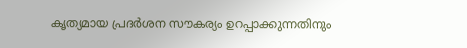കൃത്യമായ പ്രദർശന സൗകര്യം ഉറപ്പാക്കുന്നതിനും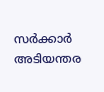സർക്കാർ അടിയന്തര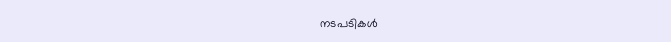നടപടികൾ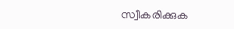സ്വീകരിക്കുക